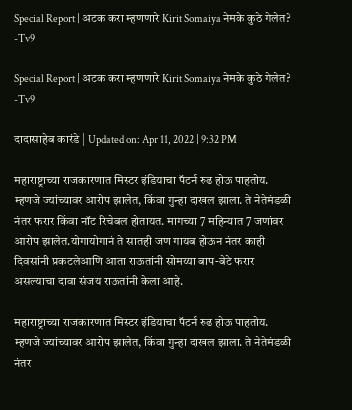Special Report | अटक करा म्हणणारे Kirit Somaiya नेमके कुठे गेलेत? -Tv9

Special Report | अटक करा म्हणणारे Kirit Somaiya नेमके कुठे गेलेत? -Tv9

दादासाहेब कारंडे | Updated on: Apr 11, 2022 | 9:32 PM

महाराष्ट्राच्या राजकारणात मिस्टर इंडियाचा पॅटर्न रुढ होऊ पाहतोय. म्हणजे ज्यांच्यावर आरोप झालेत, किंवा गुन्हा दाखल झाला. ते नेतेमंडळी नंतर फरार किंवा नॉट रिचेबल होतायत. मागच्या 7 महिन्यात 7 जणांवर आरोप झालेत.योगायोगानं ते सातही जण गायब होऊन नंतर काही दिवसांनी प्रकटलेआणि आता राऊतांनी सोमय्या बाप-बेटे फरार असल्याचा दावा संजय राऊतांनी केला आहे.

महाराष्ट्राच्या राजकारणात मिस्टर इंडियाचा पॅटर्न रुढ होऊ पाहतोय. म्हणजे ज्यांच्यावर आरोप झालेत, किंवा गुन्हा दाखल झाला. ते नेतेमंडळी नंतर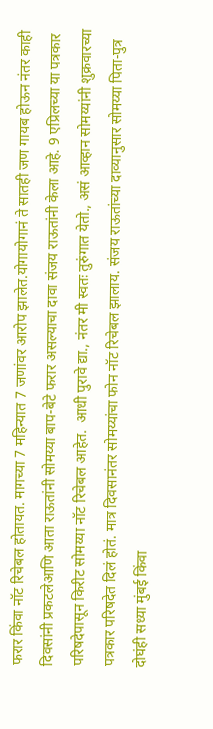फरार किंवा नॉट रिचेबल होतायत. मागच्या 7 महिन्यात 7 जणांवर आरोप झालेत.योगायोगानं ते सातही जण गायब होऊन नंतर काही दिवसांनी प्रकटलेआणि आता राऊतांनी सोमय्या बाप-बेटे फरार असल्याचा दावा संजय राऊतांनी केला आहे. 9 एप्रिलच्या या पत्रकार परिषदेपासून किरीट सोमय्या नॉट रिचेबल आहेत.  आधी पुरावे द्या., नंतर मी स्वतः तुरुंगात येतो., असं आव्हान सोमय्यांनी शुक्रवारच्या पत्रकार परिषदेत दिलं होतं. मात्र दिवसानंतर सोमय्यांचा फोन नॉट रिचेबल झालाय. संजय राऊतांच्या दाव्यानुसार सोमय्या पिता-पुत्र दोघंही सध्या मुंबई किंवा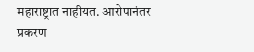महाराष्ट्रात नाहीयत. आरोपानंतर प्रकरण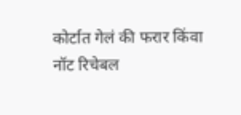कोर्टात गेलं की फरार किंवा नॉट रिचेबल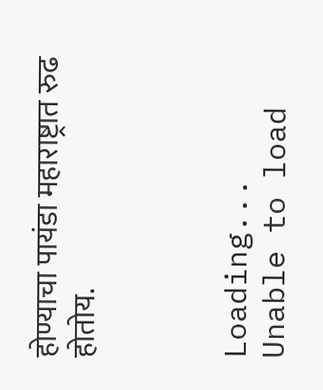होण्याचा पायंडा महाराष्ट्रात रुढ होतोय.



Loading...
Unable to load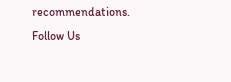recommendations.
Follow Us